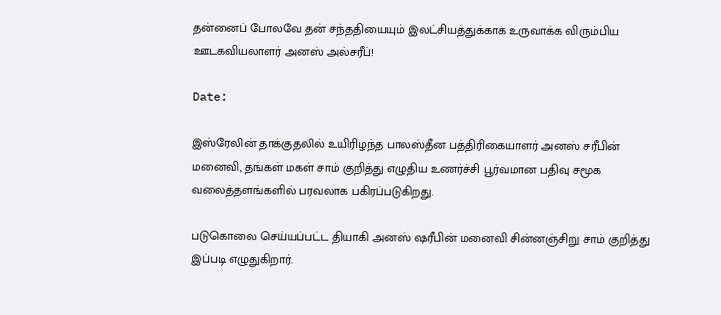தன்னைப் போலவே தன் சந்ததியையும் இலட்சியத்துக்காக உருவாக்க விரும்பிய ஊடகவியலாளர் அனஸ் அல்சரீப்!

Date:

இஸ்ரேலின் தாக்குதலில் உயிரிழந்த பாலஸ்தீன பத்திரிகையாளர் அனஸ் சரீபின் மனைவி, தங்கள் மகள் சாம் குறித்து எழுதிய உணர்ச்சி பூர்வமான பதிவு சமூக வலைத்தளங்களில் பரவலாக பகிரப்படுகிறது.

படுகொலை செய்யப்பட்ட தியாகி அனஸ் ஷரீபின் மனைவி சின்னஞ்சிறு சாம் குறித்து இப்படி எழுதுகிறார்.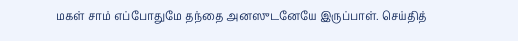மகள் சாம் எப்போதுமே தந்தை அனஸுடனேயே இருப்பாள். செய்தித்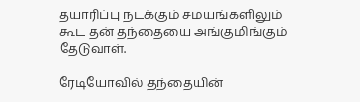தயாரிப்பு நடக்கும் சமயங்களிலும் கூட தன் தந்தையை அங்குமிங்கும் தேடுவாள்.

ரேடியோவில் தந்தையின்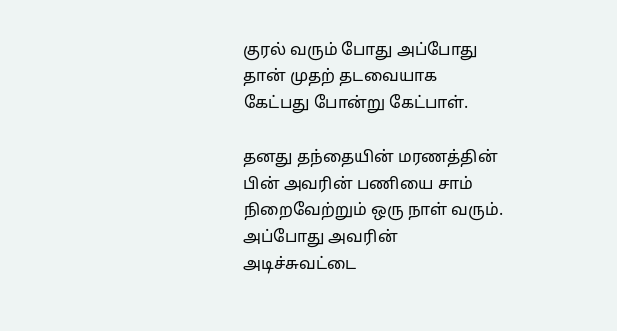குரல் வரும் போது அப்போது தான் முதற் தடவையாக கேட்பது போன்று கேட்பாள்.

தனது தந்தையின் மரணத்தின் பின் அவரின் பணியை சாம் நிறைவேற்றும் ஒரு நாள் வரும். அப்போது அவரின் அடிச்சுவட்டை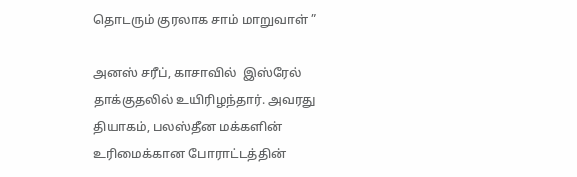தொடரும் குரலாக சாம் மாறுவாள் ”

அனஸ் சரீப், காசாவில்  இஸ்ரேல் தாக்குதலில் உயிரிழந்தார். அவரது தியாகம், பலஸ்தீன மக்களின் உரிமைக்கான போராட்டத்தின்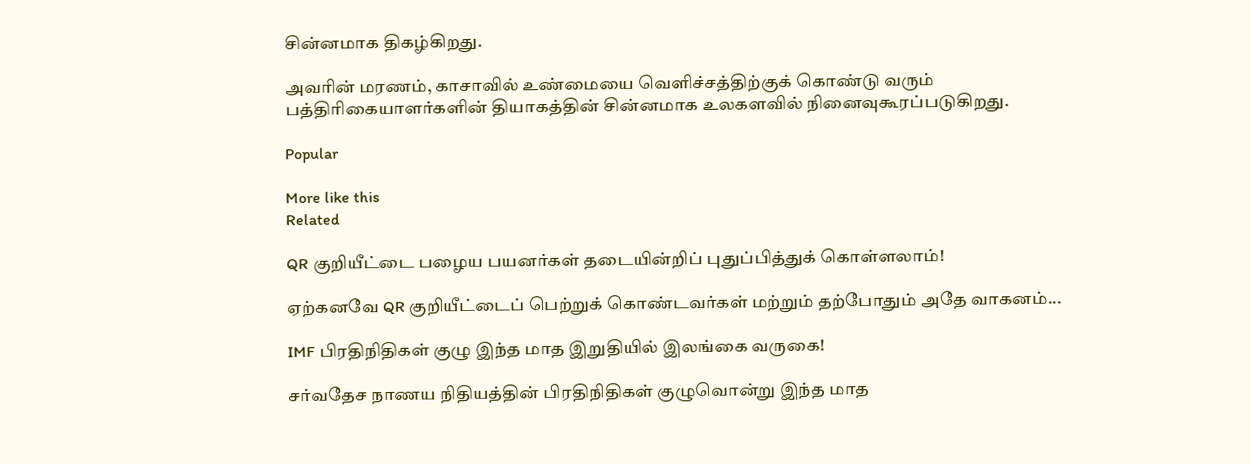சின்னமாக திகழ்கிறது.

அவரின் மரணம், காசாவில் உண்மையை வெளிச்சத்திற்குக் கொண்டு வரும் பத்திரிகையாளர்களின் தியாகத்தின் சின்னமாக உலகளவில் நினைவுகூரப்படுகிறது.

Popular

More like this
Related

QR குறியீட்டை பழைய பயனர்கள் தடையின்றிப் புதுப்பித்துக் கொள்ளலாம்!

ஏற்கனவே QR குறியீட்டைப் பெற்றுக் கொண்டவர்கள் மற்றும் தற்போதும் அதே வாகனம்...

IMF பிரதிநிதிகள் குழு இந்த மாத இறுதியில் இலங்கை வருகை!

சர்வதேச நாணய நிதியத்தின் பிரதிநிதிகள் குழுவொன்று இந்த மாத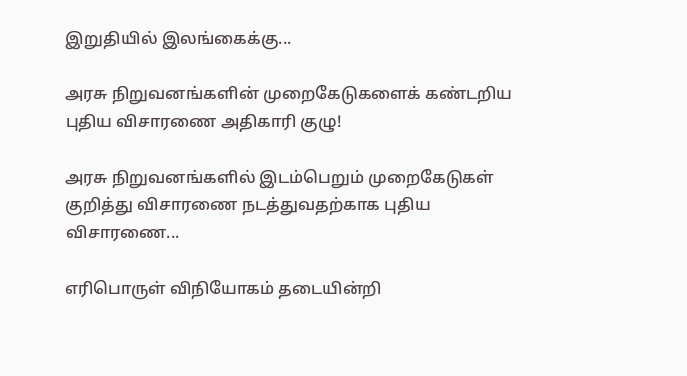இறுதியில் இலங்கைக்கு...

அரசு நிறுவனங்களின் முறைகேடுகளைக் கண்டறிய புதிய விசாரணை அதிகாரி குழு!

அரசு நிறுவனங்களில் இடம்பெறும் முறைகேடுகள் குறித்து விசாரணை நடத்துவதற்காக புதிய விசாரணை...

எரிபொருள் விநியோகம் தடையின்றி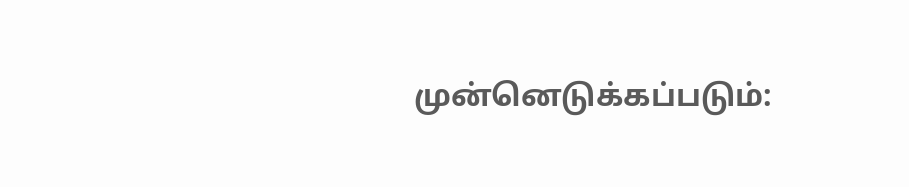முன்னெடுக்கப்படும்: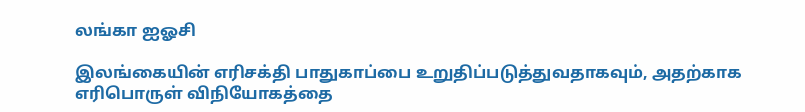லங்கா ஐஓசி

இலங்கையின் எரிசக்தி பாதுகாப்பை உறுதிப்படுத்துவதாகவும், அதற்காக எரிபொருள் விநியோகத்தை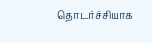தொடர்ச்சியாக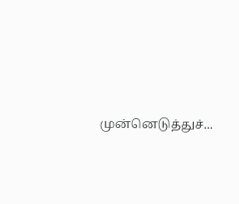முன்னெடுத்துச்...